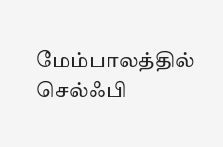மேம்பாலத்தில் செல்ஃபி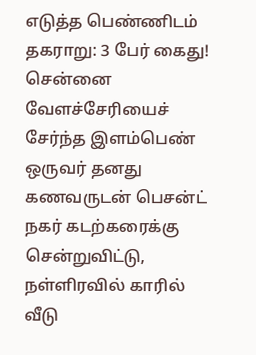எடுத்த பெண்ணிடம் தகராறு: 3 பேர் கைது!
சென்னை வேளச்சேரியைச் சேர்ந்த இளம்பெண் ஒருவர் தனது கணவருடன் பெசன்ட் நகர் கடற்கரைக்கு சென்றுவிட்டு, நள்ளிரவில் காரில் வீடு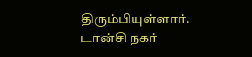திரும்பியுள்ளார். டான்சி நகர்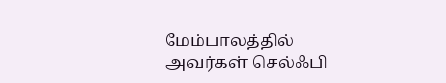மேம்பாலத்தில் அவர்கள் செல்ஃபி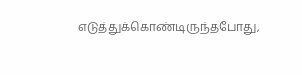எடுத்துக்கொண்டிருந்தபோது,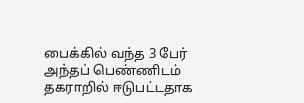பைக்கில் வந்த 3 பேர் அந்தப் பெண்ணிடம் தகராறில் ஈடுபட்டதாக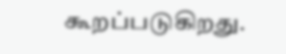கூறப்படுகிறது.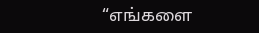“எங்களை